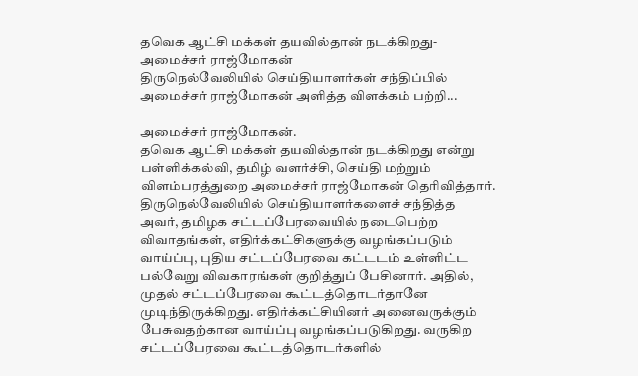தவெக ஆட்சி மக்கள் தயவில்தான் நடக்கிறது- அமைச்சர் ராஜ்மோகன்
திருநெல்வேலியில் செய்தியாளர்கள் சந்திப்பில் அமைச்சர் ராஜ்மோகன் அளித்த விளக்கம் பற்றி...

அமைச்சர் ராஜ்மோகன்.
தவெக ஆட்சி மக்கள் தயவில்தான் நடக்கிறது என்று பள்ளிக்கல்வி, தமிழ் வளர்ச்சி, செய்தி மற்றும் விளம்பரத்துறை அமைச்சர் ராஜ்மோகன் தெரிவித்தார்.
திருநெல்வேலியில் செய்தியாளர்களைச் சந்தித்த அவர், தமிழக சட்டப்பேரவையில் நடைபெற்ற விவாதங்கள், எதிர்க்கட்சிகளுக்கு வழங்கப்படும் வாய்ப்பு, புதிய சட்டப்பேரவை கட்டடம் உள்ளிட்ட பல்வேறு விவகாரங்கள் குறித்துப் பேசினார். அதில், முதல் சட்டப்பேரவை கூட்டத்தொடர்தானே முடிந்திருக்கிறது. எதிர்க்கட்சியினர் அனைவருக்கும் பேசுவதற்கான வாய்ப்பு வழங்கப்படுகிறது. வருகிற சட்டப்பேரவை கூட்டத்தொடர்களில்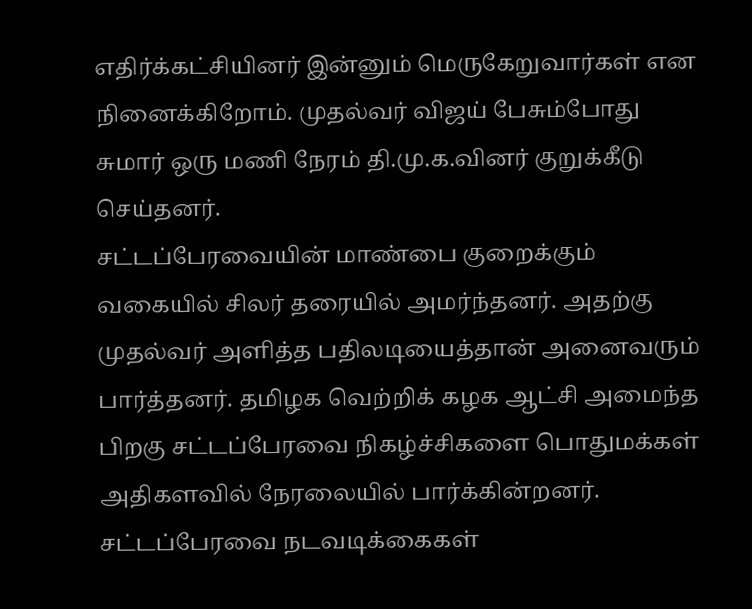எதிர்க்கட்சியினர் இன்னும் மெருகேறுவார்கள் என நினைக்கிறோம். முதல்வர் விஜய் பேசும்போது சுமார் ஒரு மணி நேரம் தி.மு.க.வினர் குறுக்கீடு செய்தனர்.
சட்டப்பேரவையின் மாண்பை குறைக்கும் வகையில் சிலர் தரையில் அமர்ந்தனர். அதற்கு முதல்வர் அளித்த பதிலடியைத்தான் அனைவரும் பார்த்தனர். தமிழக வெற்றிக் கழக ஆட்சி அமைந்த பிறகு சட்டப்பேரவை நிகழ்ச்சிகளை பொதுமக்கள் அதிகளவில் நேரலையில் பார்க்கின்றனர். சட்டப்பேரவை நடவடிக்கைகள்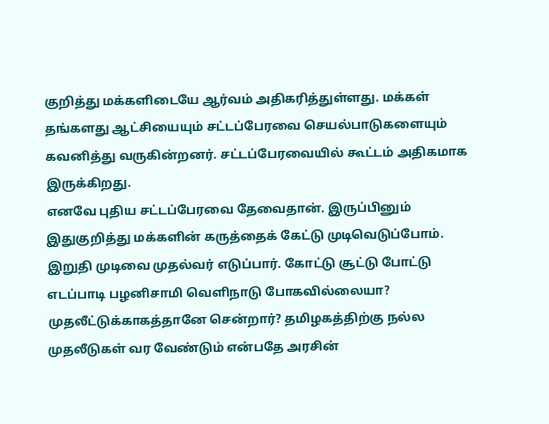குறித்து மக்களிடையே ஆர்வம் அதிகரித்துள்ளது. மக்கள் தங்களது ஆட்சியையும் சட்டப்பேரவை செயல்பாடுகளையும் கவனித்து வருகின்றனர். சட்டப்பேரவையில் கூட்டம் அதிகமாக இருக்கிறது.
எனவே புதிய சட்டப்பேரவை தேவைதான். இருப்பினும் இதுகுறித்து மக்களின் கருத்தைக் கேட்டு முடிவெடுப்போம். இறுதி முடிவை முதல்வர் எடுப்பார். கோட்டு சூட்டு போட்டு எடப்பாடி பழனிசாமி வெளிநாடு போகவில்லையா? முதலீட்டுக்காகத்தானே சென்றார்? தமிழகத்திற்கு நல்ல முதலீடுகள் வர வேண்டும் என்பதே அரசின்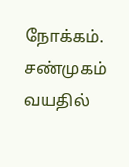நோக்கம். சண்முகம் வயதில்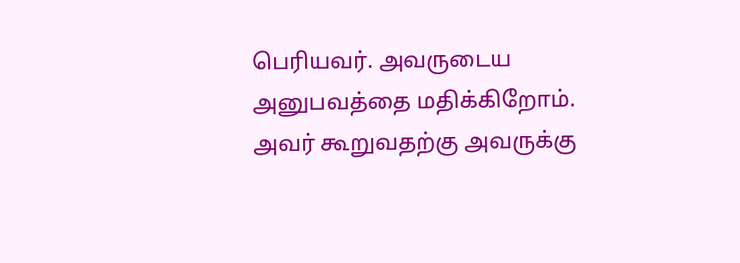பெரியவர். அவருடைய அனுபவத்தை மதிக்கிறோம். அவர் கூறுவதற்கு அவருக்கு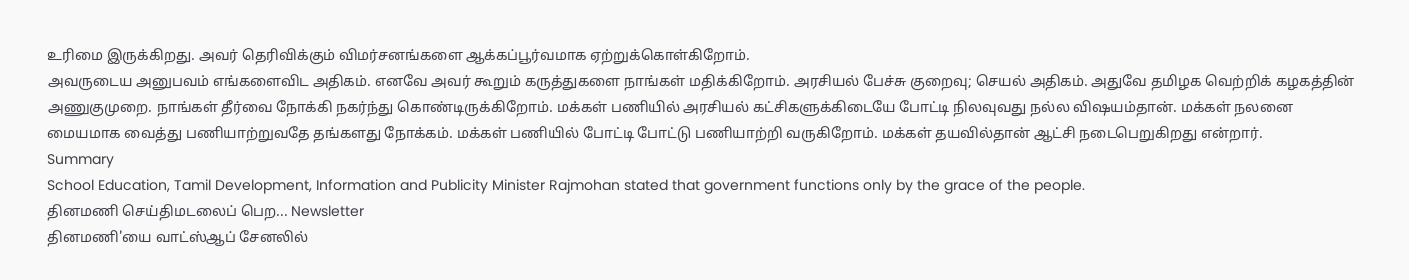உரிமை இருக்கிறது. அவர் தெரிவிக்கும் விமர்சனங்களை ஆக்கப்பூர்வமாக ஏற்றுக்கொள்கிறோம்.
அவருடைய அனுபவம் எங்களைவிட அதிகம். எனவே அவர் கூறும் கருத்துகளை நாங்கள் மதிக்கிறோம். அரசியல் பேச்சு குறைவு; செயல் அதிகம். அதுவே தமிழக வெற்றிக் கழகத்தின் அணுகுமுறை. நாங்கள் தீர்வை நோக்கி நகர்ந்து கொண்டிருக்கிறோம். மக்கள் பணியில் அரசியல் கட்சிகளுக்கிடையே போட்டி நிலவுவது நல்ல விஷயம்தான். மக்கள் நலனை மையமாக வைத்து பணியாற்றுவதே தங்களது நோக்கம். மக்கள் பணியில் போட்டி போட்டு பணியாற்றி வருகிறோம். மக்கள் தயவில்தான் ஆட்சி நடைபெறுகிறது என்றார்.
Summary
School Education, Tamil Development, Information and Publicity Minister Rajmohan stated that government functions only by the grace of the people.
தினமணி செய்திமடலைப் பெற... Newsletter
தினமணி'யை வாட்ஸ்ஆப் சேனலில்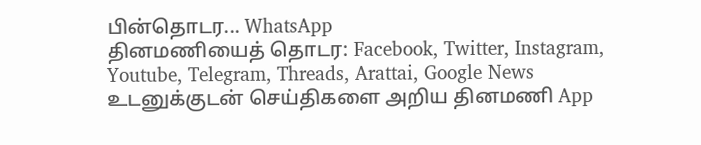பின்தொடர... WhatsApp
தினமணியைத் தொடர: Facebook, Twitter, Instagram, Youtube, Telegram, Threads, Arattai, Google News
உடனுக்குடன் செய்திகளை அறிய தினமணி App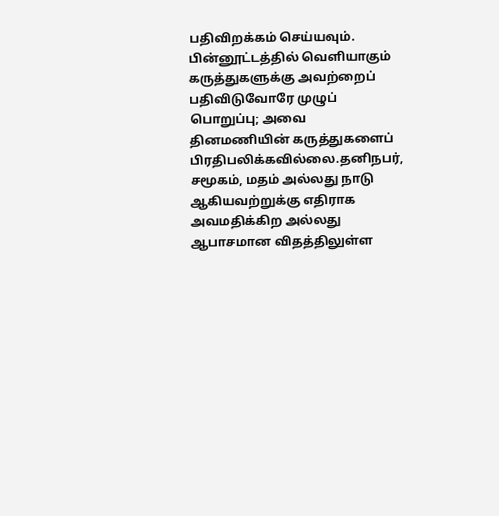பதிவிறக்கம் செய்யவும்.
பின்னூட்டத்தில் வெளியாகும் கருத்துகளுக்கு அவற்றைப் பதிவிடுவோரே முழுப் பொறுப்பு; அவை தினமணியின் கருத்துகளைப் பிரதிபலிக்கவில்லை.தனிநபர், சமூகம், மதம் அல்லது நாடு ஆகியவற்றுக்கு எதிராக அவமதிக்கிற அல்லது ஆபாசமான விதத்திலுள்ள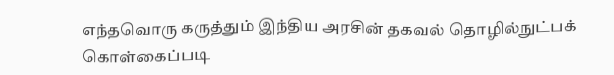எந்தவொரு கருத்தும் இந்திய அரசின் தகவல் தொழில்நுட்பக் கொள்கைப்படி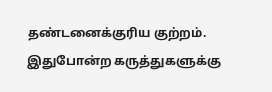தண்டனைக்குரிய குற்றம். இதுபோன்ற கருத்துகளுக்கு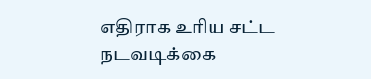எதிராக உரிய சட்ட நடவடிக்கை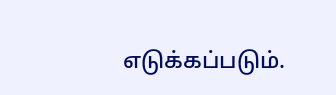எடுக்கப்படும்.